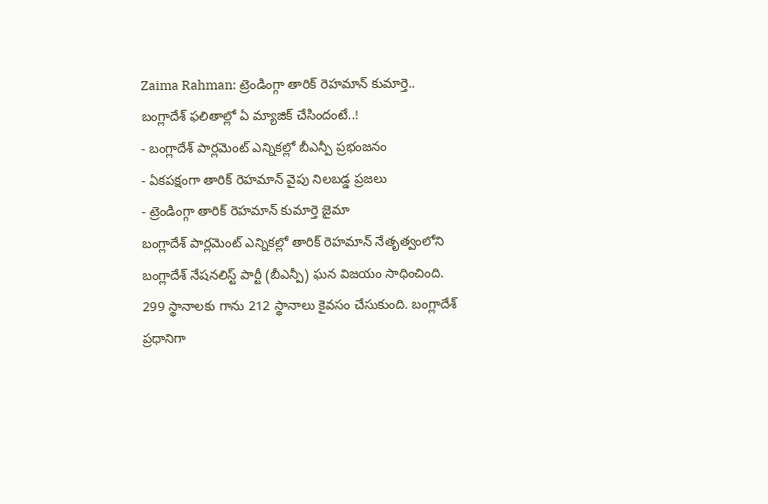Zaima Rahman: ట్రెండింగ్గా తారిక్ రెహమాన్ కుమార్తె.. బంగ్లాదేశ్ ఫలితాల్లో ఏ మ్యాజిక్ చేసిందంటే..!
- బంగ్లాదేశ్ పార్లమెంట్ ఎన్నికల్లో బీఎన్పీ ప్రభంజనం
- ఏకపక్షంగా తారిక్ రెహమాన్ వైపు నిలబడ్డ ప్రజలు
- ట్రెండింగ్గా తారిక్ రెహమాన్ కుమార్తె జైమా
బంగ్లాదేశ్ పార్లమెంట్ ఎన్నికల్లో తారిక్ రెహమాన్ నేతృత్వంలోని బంగ్లాదేశ్ నేషనలిస్ట్ పార్టీ (బీఎన్పీ) ఘన విజయం సాధించింది. 299 స్థానాలకు గాను 212 స్థానాలు కైవసం చేసుకుంది. బంగ్లాదేశ్ ప్రధానిగా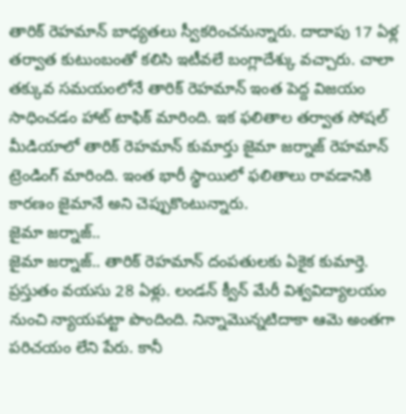తారిక్ రెహమాన్ బాధ్యతలు స్వీకరించనున్నారు. దాదాపు 17 ఏళ్ల తర్వాత కుటుంబంతో కలిసి ఇటీవలే బంగ్లాదేశ్కు వచ్చారు. చాలా తక్కువ సమయంలోనే తారిక్ రెహమాన్ ఇంత పెద్ద విజయం సాధించడం హాట్ టాఫిక్ మారింది. ఇక ఫలితాల తర్వాత సోషల్ మీడియాలో తారిక్ రెహమాన్ కుమార్తు జైమా జర్నాజ్ రెహమాన్ ట్రెండింగ్ మారింది. ఇంత భారీ స్థాయిలో ఫలితాలు రావడానికి కారణం జైమానే అని చెప్పుకొంటున్నారు.
జైమా జర్నాజ్..
జైమా జర్నాజ్.. తారిక్ రెహమాన్ దంపతులకు ఏకైక కుమార్తె. ప్రస్తుతం వయసు 28 ఏళ్లు. లండన్ క్వీన్ మేరీ విశ్వవిద్యాలయం నుంచి న్యాయపట్టా పొందింది. నిన్నామొన్నటిదాకా ఆమె అంతగా పరిచయం లేని పేరు. కానీ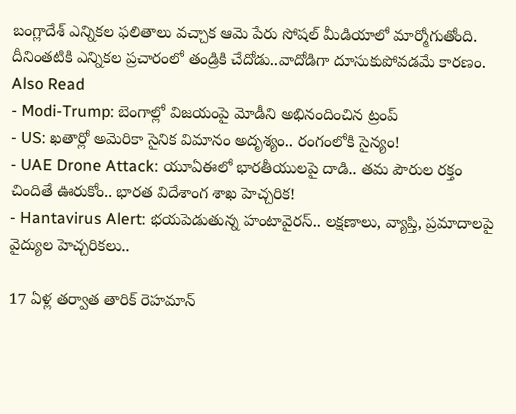బంగ్లాదేశ్ ఎన్నికల ఫలితాలు వచ్చాక ఆమె పేరు సోషల్ మీడియాలో మార్మోగుతోంది. దీనింతటికి ఎన్నికల ప్రచారంలో తండ్రికి చేదోడు..వాదోడిగా దూసుకుపోవడమే కారణం.
Also Read
- Modi-Trump: బెంగాల్లో విజయంపై మోడీని అభినందించిన ట్రంప్
- US: ఖతార్లో అమెరికా సైనిక విమానం అదృశ్యం.. రంగంలోకి సైన్యం!
- UAE Drone Attack: యూఏఈలో భారతీయులపై దాడి.. తమ పౌరుల రక్తం చిందితే ఊరుకోం.. భారత విదేశాంగ శాఖ హెచ్చరిక!
- Hantavirus Alert: భయపెడుతున్న హంటావైరస్.. లక్షణాలు, వ్యాప్తి, ప్రమాదాలపై వైద్యుల హెచ్చరికలు..

17 ఏళ్ల తర్వాత తారిక్ రెహమాన్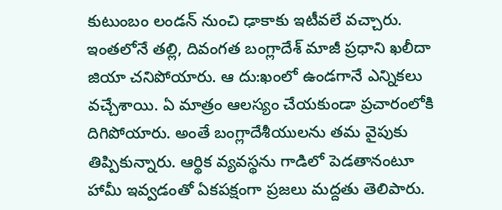కుటుంబం లండన్ నుంచి ఢాకాకు ఇటీవలే వచ్చారు. ఇంతలోనే తల్లి, దివంగత బంగ్లాదేశ్ మాజీ ప్రధాని ఖలీదా జియా చనిపోయారు. ఆ దు:ఖంలో ఉండగానే ఎన్నికలు వచ్చేశాయి. ఏ మాత్రం ఆలస్యం చేయకుండా ప్రచారంలోకి దిగిపోయారు. అంతే బంగ్లాదేశీయులను తమ వైపుకు తిప్పికున్నారు. ఆర్థిక వ్యవస్థను గాడిలో పెడతానంటూ హామీ ఇవ్వడంతో ఏకపక్షంగా ప్రజలు మద్దతు తెలిపారు.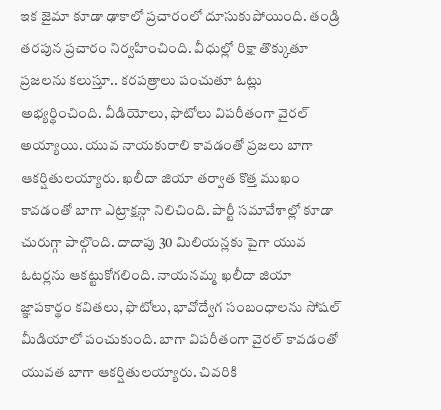ఇక జైమా కూడా ఢాకాలో ప్రచారంలో దూసుకుపోయింది. తండ్రి తరపున ప్రచారం నిర్వహించింది. వీధుల్లో రిక్షా తొక్కుతూ ప్రజలను కలుస్తూ.. కరపత్రాలు పంచుతూ ఓట్లు అభ్యర్థించింది. వీడియోలు, ఫొటోలు విపరీతంగా వైరల్ అయ్యాయి. యువ నాయకురాలి కావడంతో ప్రజలు బాగా ఆకర్షితులయ్యారు. ఖలీదా జియా తర్వాత కొత్త ముఖం కావడంతో బాగా ఎట్రాక్షన్గా నిలిచింది. పార్టీ సమావేశాల్లో కూడా చురుగ్గా పాల్గొంది. దాదాపు 30 మిలియన్లకు పైగా యువ ఓటర్లను ఆకట్టుకోగలింది. నాయనమ్మ ఖలీదా జియా జ్ఞాపకార్థం కవితలు, ఫొటోలు, భావోద్వేగ సంబంధాలను సోషల్ మీడియాలో పంచుకుంది. బాగా విపరీతంగా వైరల్ కావడంతో యువత బాగా ఆకర్షితులయ్యారు. చివరికి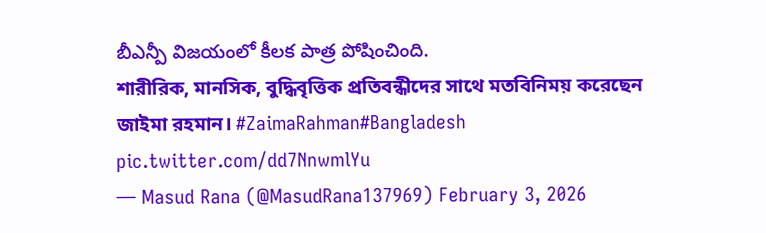బీఎన్పీ విజయంలో కీలక పాత్ర పోషించింది.
শারীরিক, মানসিক, বুদ্ধিবৃত্তিক প্রতিবন্ধীদের সাথে মতবিনিময় করেছেন জাইমা রহমান। #ZaimaRahman#Bangladesh pic.twitter.com/dd7NnwmlYu
— Masud Rana (@MasudRana137969) February 3, 2026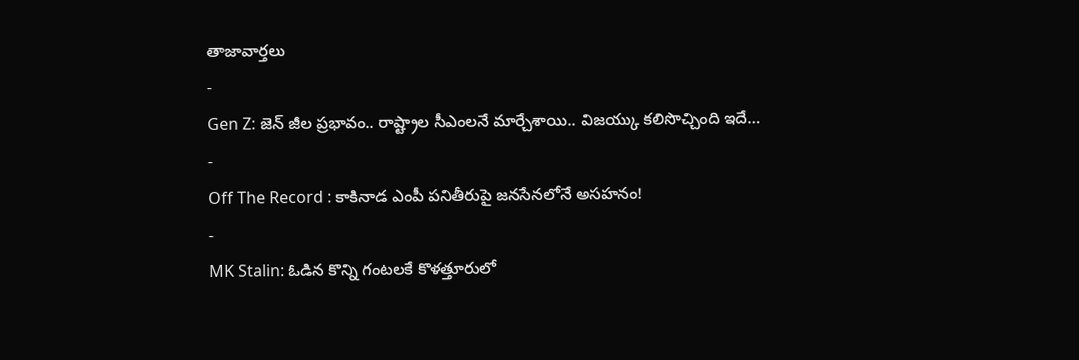తాజావార్తలు
-
Gen Z: జెన్ జీల ప్రభావం.. రాష్ట్రాల సీఎంలనే మార్చేశాయి.. విజయ్కు కలిసొచ్చింది ఇదే…
-
Off The Record : కాకినాడ ఎంపీ పనితీరుపై జనసేనలోనే అసహనం!
-
MK Stalin: ఓడిన కొన్ని గంటలకే కొళత్తూరులో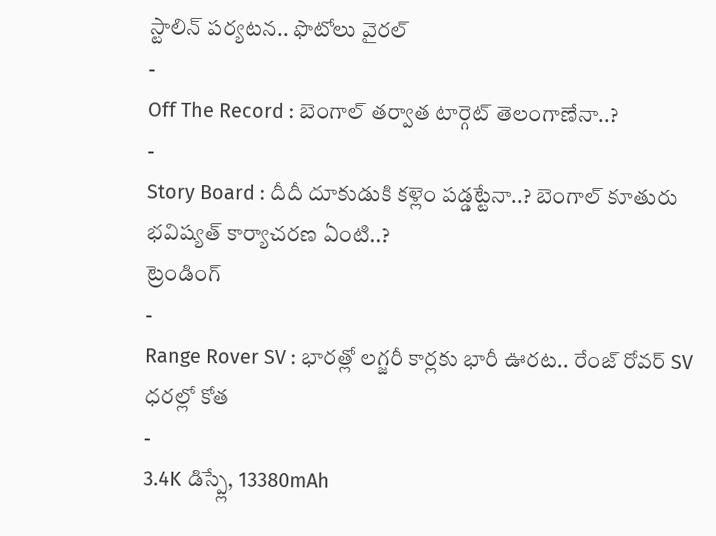స్టాలిన్ పర్యటన.. ఫొటోలు వైరల్
-
Off The Record : బెంగాల్ తర్వాత టార్గెట్ తెలంగాణేనా..?
-
Story Board : దీదీ దూకుడుకి కళ్లెం పడ్డట్టేనా..? బెంగాల్ కూతురు భవిష్యత్ కార్యాచరణ ఏంటి..?
ట్రెండింగ్
-
Range Rover SV : భారత్లో లగ్జరీ కార్లకు భారీ ఊరట.. రేంజ్ రోవర్ SV ధరల్లో కోత
-
3.4K డిస్ప్లే, 13380mAh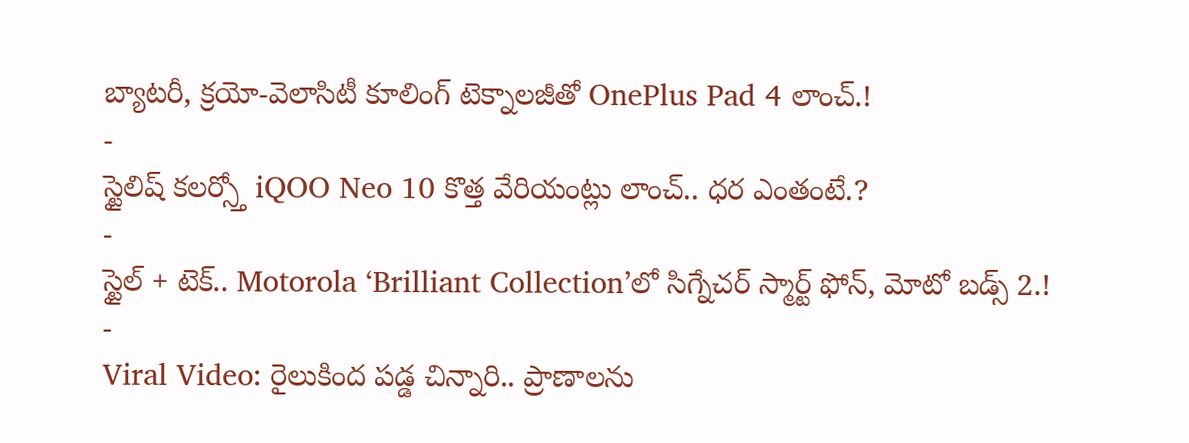బ్యాటరీ, క్రయో-వెలాసిటీ కూలింగ్ టెక్నాలజీతో OnePlus Pad 4 లాంచ్.!
-
స్టైలిష్ కలర్స్తో iQOO Neo 10 కొత్త వేరియంట్లు లాంచ్.. ధర ఎంతంటే.?
-
స్టైల్ + టెక్.. Motorola ‘Brilliant Collection’లో సిగ్నేచర్ స్మార్ట్ ఫోన్, మోటో బడ్స్ 2.!
-
Viral Video: రైలుకింద పడ్డ చిన్నారి.. ప్రాణాలను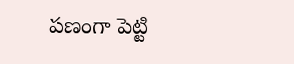పణంగా పెట్టి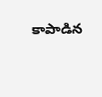కాపాడిన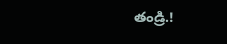తండ్రి.!